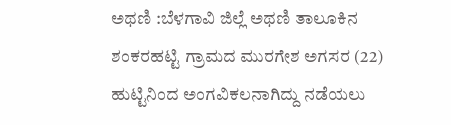ಅಥಣಿ :ಬೆಳಗಾವಿ ಜಿಲ್ಲೆ ಅಥಣಿ ತಾಲೂಕಿನ ಶಂಕರಹಟ್ಟಿ ಗ್ರಾಮದ ಮುರಗೇಶ ಅಗಸರ (22) ಹುಟ್ಟಿನಿಂದ ಅಂಗವಿಕಲನಾಗಿದ್ದು ನಡೆಯಲು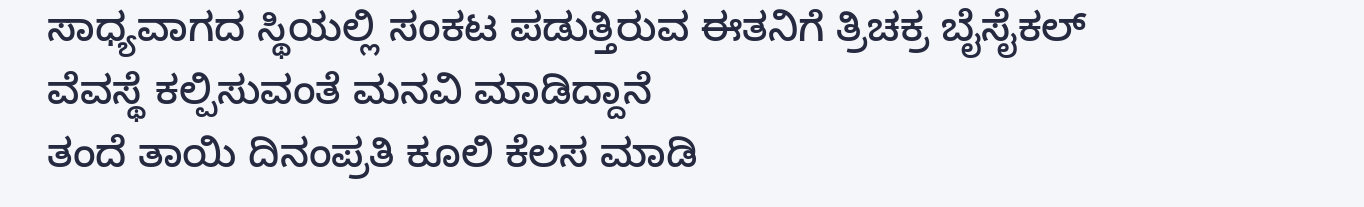ಸಾಧ್ಯವಾಗದ ಸ್ಥಿಯಲ್ಲಿ ಸಂಕಟ ಪಡುತ್ತಿರುವ ಈತನಿಗೆ ತ್ರಿಚಕ್ರ ಬೈಸೈಕಲ್ ವೆವಸ್ಥೆ ಕಲ್ಪಿಸುವಂತೆ ಮನವಿ ಮಾಡಿದ್ದಾನೆ
ತಂದೆ ತಾಯಿ ದಿನಂಪ್ರತಿ ಕೂಲಿ ಕೆಲಸ ಮಾಡಿ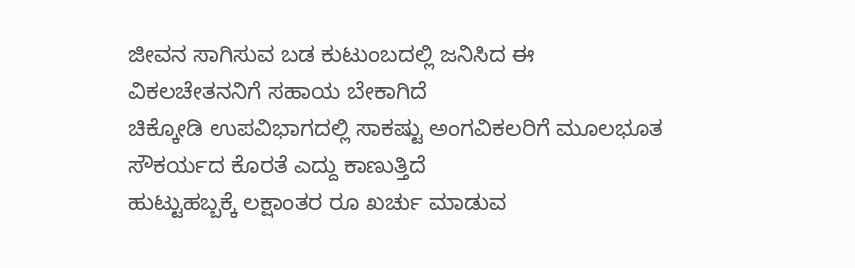ಜೀವನ ಸಾಗಿಸುವ ಬಡ ಕುಟುಂಬದಲ್ಲಿ ಜನಿಸಿದ ಈ ವಿಕಲಚೇತನನಿಗೆ ಸಹಾಯ ಬೇಕಾಗಿದೆ
ಚಿಕ್ಕೋಡಿ ಉಪವಿಭಾಗದಲ್ಲಿ ಸಾಕಷ್ಟು ಅಂಗವಿಕಲರಿಗೆ ಮೂಲಭೂತ ಸೌಕರ್ಯದ ಕೊರತೆ ಎದ್ದು ಕಾಣುತ್ತಿದೆ
ಹುಟ್ಟುಹಬ್ಬಕ್ಕೆ ಲಕ್ಷಾಂತರ ರೂ ಖರ್ಚು ಮಾಡುವ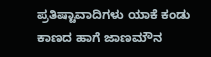ಪ್ರತಿಷ್ಟಾವಾದಿಗಳು ಯಾಕೆ ಕಂಡು ಕಾಣದ ಹಾಗೆ ಜಾಣಮೌನ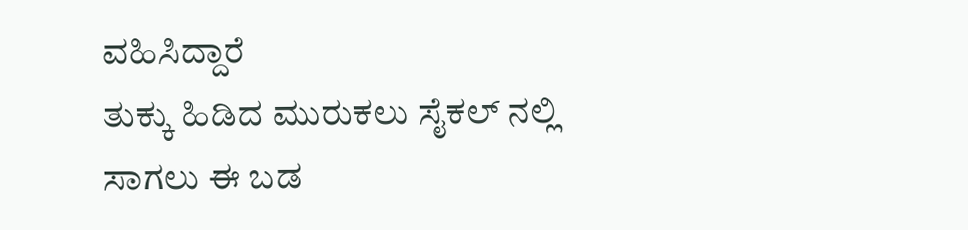ವಹಿಸಿದ್ದಾರೆ
ತುಕ್ಕು ಹಿಡಿದ ಮುರುಕಲು ಸೈಕಲ್ ನಲ್ಲಿ ಸಾಗಲು ಈ ಬಡ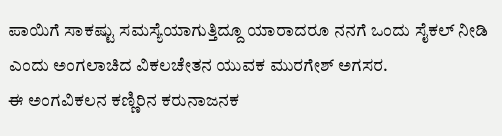ಪಾಯಿಗೆ ಸಾಕಷ್ಟು ಸಮಸ್ಯೆಯಾಗುತ್ತಿದ್ದೂ ಯಾರಾದರೂ ನನಗೆ ಒಂದು ಸೈಕಲ್ ನೀಡಿ ಎಂದು ಅಂಗಲಾಚಿದ ವಿಕಲಚೇತನ ಯುವಕ ಮುರಗೇಶ್ ಅಗಸರ.
ಈ ಅಂಗವಿಕಲನ ಕಣ್ಣಿರಿನ ಕರುನಾಜನಕ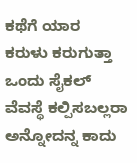ಕಥೆಗೆ ಯಾರ
ಕರುಳು ಕರುಗುತ್ತಾ ಒಂದು ಸೈಕಲ್ ವೆವಸ್ಥೆ ಕಲ್ಪಿಸಬಲ್ಲರಾ
ಅನ್ನೋದನ್ನ ಕಾದು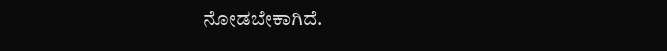ನೋಡಬೇಕಾಗಿದೆ.